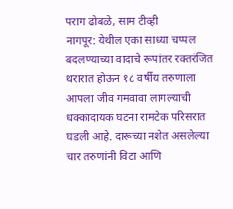पराग ढोबळे, साम टीव्ही
नागपूर: येथील एका साध्या चप्पल बदलण्याच्या वादाचे रूपांतर रक्तरंजित थरारात होऊन १८ वर्षीय तरुणाला आपला जीव गमवावा लागल्याची धक्कादायक घटना रामटेक परिसरात घडली आहे. दारूच्या नशेत असलेल्या चार तरुणांनी विटा आणि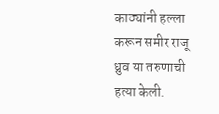काठ्यांनी हल्ला करून समीर राजू ध्रुव या तरुणाची हत्या केली.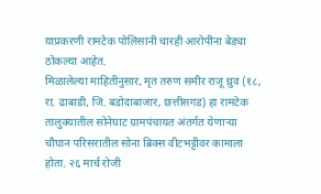याप्रकरणी रामटेक पोलिसांनी चारही आरोपींना बेड्या ठोकल्या आहेत.
मिळालेल्या माहितीनुसार, मृत तरुण समीर राजू ध्रुव (१८, रा. ढाबाडी, जि. बडोदाबाजार, छत्तीसगड) हा रामटेक तालुक्यातील सोनेघाट ग्रामपंचायत अंतर्गत येणाऱ्या चौघान परिसरातील सोना ब्रिक्स वीटभट्टीवर कामाला होता. २६ मार्च रोजी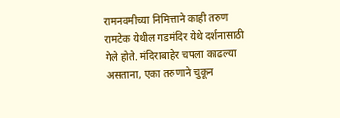रामनवमीच्या निमित्ताने काही तरुण रामटेक येथील गडमंदिर येथे दर्शनासाठी गेले होते. मंदिराबाहेर चपला काढल्या असताना, एका तरुणाने चुकून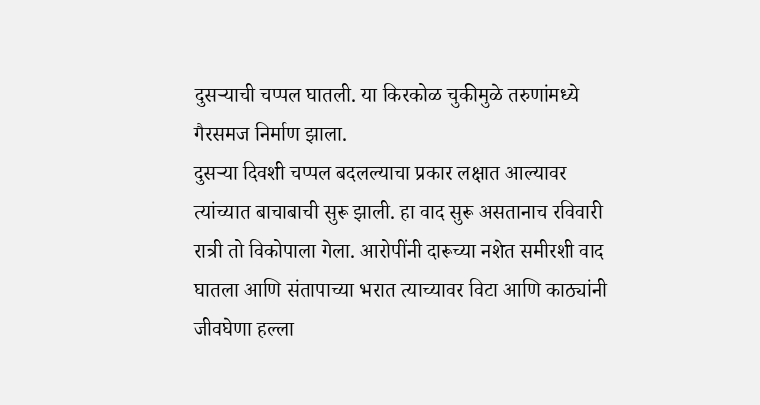दुसऱ्याची चप्पल घातली. या किरकोळ चुकीमुळे तरुणांमध्ये गैरसमज निर्माण झाला.
दुसऱ्या दिवशी चप्पल बदलल्याचा प्रकार लक्षात आल्यावर त्यांच्यात बाचाबाची सुरू झाली. हा वाद सुरू असतानाच रविवारी रात्री तो विकोपाला गेला. आरोपींनी दारूच्या नशेत समीरशी वाद घातला आणि संतापाच्या भरात त्याच्यावर विटा आणि काठ्यांनी जीवघेणा हल्ला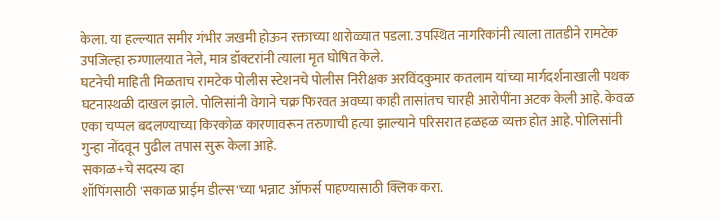केला. या हल्ल्यात समीर गंभीर जखमी होऊन रक्ताच्या थारोळ्यात पडला. उपस्थित नागरिकांनी त्याला तातडीने रामटेक उपजिल्हा रुग्णालयात नेले, मात्र डॉक्टरांनी त्याला मृत घोषित केले.
घटनेची माहिती मिळताच रामटेक पोलीस स्टेशनचे पोलीस निरीक्षक अरविंदकुमार कतलाम यांच्या मार्गदर्शनाखाली पथक घटनास्थळी दाखल झाले. पोलिसांनी वेगाने चक्र फिरवत अवघ्या काही तासांतच चारही आरोपींना अटक केली आहे. केवळ एका चप्पल बदलण्याच्या किरकोळ कारणावरून तरुणाची हत्या झाल्याने परिसरात हळहळ व्यक्त होत आहे. पोलिसांनी गुन्हा नोंदवून पुढील तपास सुरू केला आहे.
सकाळ+चे सदस्य व्हा
शॉपिंगसाठी 'सकाळ प्राईम डील्स'च्या भन्नाट ऑफर्स पाहण्यासाठी क्लिक करा.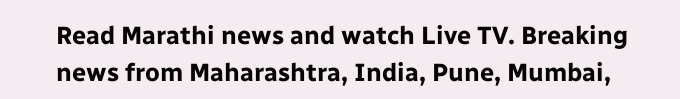Read Marathi news and watch Live TV. Breaking news from Maharashtra, India, Pune, Mumbai,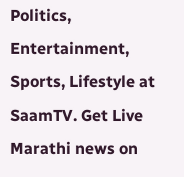Politics, Entertainment, Sports, Lifestyle at SaamTV. Get Live Marathi news on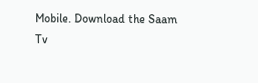Mobile. Download the Saam Tv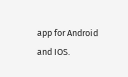app for Android and IOS.